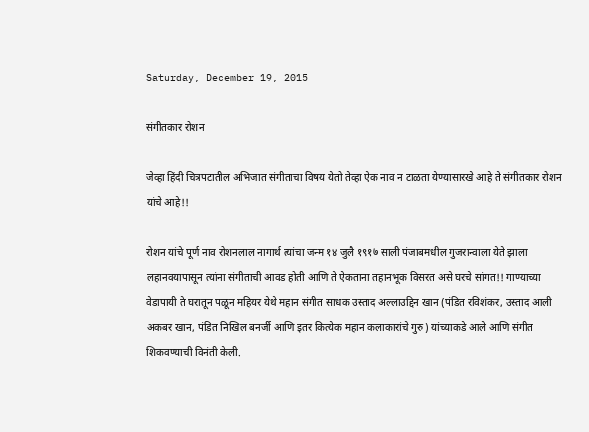Saturday, December 19, 2015

संगीतकार रोशन

जेव्हा हिंदी चित्रपटातील अभिजात संगीताचा विषय येतो तेव्हा ऐक नाव न टाळता येण्यासारखे आहे ते संगीतकार रोशन यांचे आहे!!

रोशन यांचे पूर्ण नाव रोशनलाल नागार्थ त्यांचा जन्म १४ जुलै १९१७ साली पंजाबमधील गुजरान्वाला येते झाला लहानवयापासून त्यांना संगीताची आवड होती आणि ते ऐकताना तहानभूक विसरत असे घरचे सांगत!! गाण्याच्या वेडापायी ते घरातून पळून महियर येथे महान संगीत साधक उस्ताद अल्लाउद्दिन खान (पंडित रविशंकर, उस्ताद आली अकबर खान, पंडित निखिल बनर्जी आणि इतर कित्येक महान कलाकारांचे गुरु) यांच्याकडे आले आणि संगीत शिकवण्याची विनंती केली.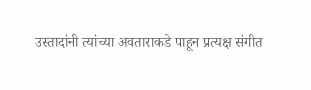उस्तादांनी त्यांच्या अवताराकडे पाहून प्रत्यक्ष संगीत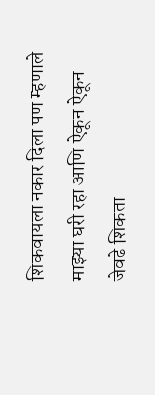शिकवायला नकार दिला पण म्हणाले माझ्या घरी रहा आणि ऐकून ऐकून जेवढे शिकता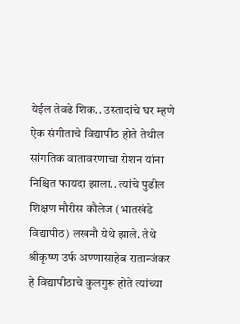येईल तेवढे शिक.. उस्तादांचे घर म्हणे ऐक संगीताचे विद्यापीठ होते तेथील सांगतिक वातावरणाचा रोशन यांना निश्चित फायदा झाला.. त्यांचे पुढील शिक्षण मौरीस कौलेज (भातखंडे विद्यापीठ) लखनौ येथे झाले. तेथे श्रीकृष्ण उर्फ अण्णासाहेब रातान्जंकर हे विद्यापीठाचे कुलगुरू होते त्यांच्या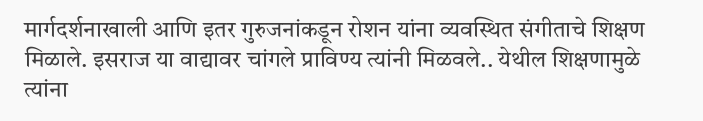मार्गदर्शनाखाली आणि इतर गुरुजनांकडून रोशन यांना व्यवस्थित संगीताचे शिक्षण मिळाले. इसराज या वाद्यावर चांगले प्राविण्य त्यांनी मिळवले.. येथील शिक्षणामुळे त्यांना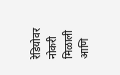रेडियोवर नोकरी मिळाली आणि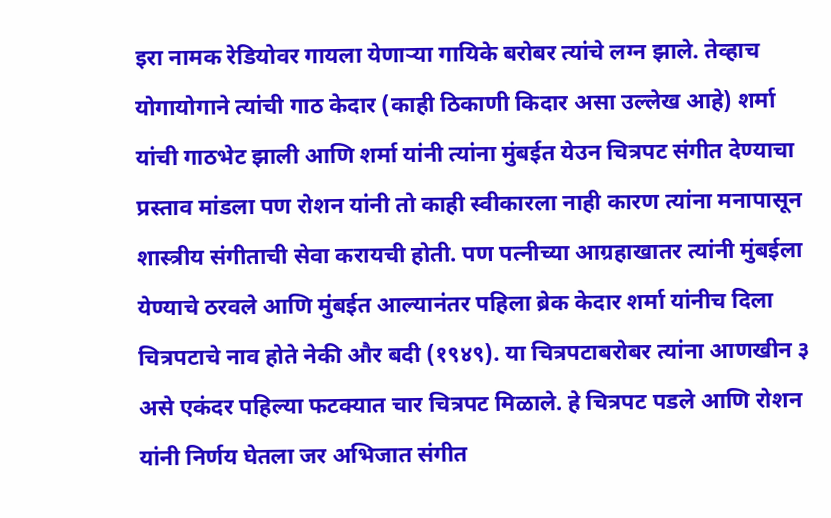इरा नामक रेडियोवर गायला येणाऱ्या गायिके बरोबर त्यांचे लग्न झाले. तेव्हाच योगायोगाने त्यांची गाठ केदार (काही ठिकाणी किदार असा उल्लेख आहे) शर्मा यांची गाठभेट झाली आणि शर्मा यांनी त्यांना मुंबईत येउन चित्रपट संगीत देण्याचा प्रस्ताव मांडला पण रोशन यांनी तो काही स्वीकारला नाही कारण त्यांना मनापासून शास्त्रीय संगीताची सेवा करायची होती. पण पत्नीच्या आग्रहाखातर त्यांनी मुंबईला येण्याचे ठरवले आणि मुंबईत आल्यानंतर पहिला ब्रेक केदार शर्मा यांनीच दिला चित्रपटाचे नाव होते नेकी और बदी (१९४९). या चित्रपटाबरोबर त्यांना आणखीन ३ असे एकंदर पहिल्या फटक्यात चार चित्रपट मिळाले. हे चित्रपट पडले आणि रोशन यांनी निर्णय घेतला जर अभिजात संगीत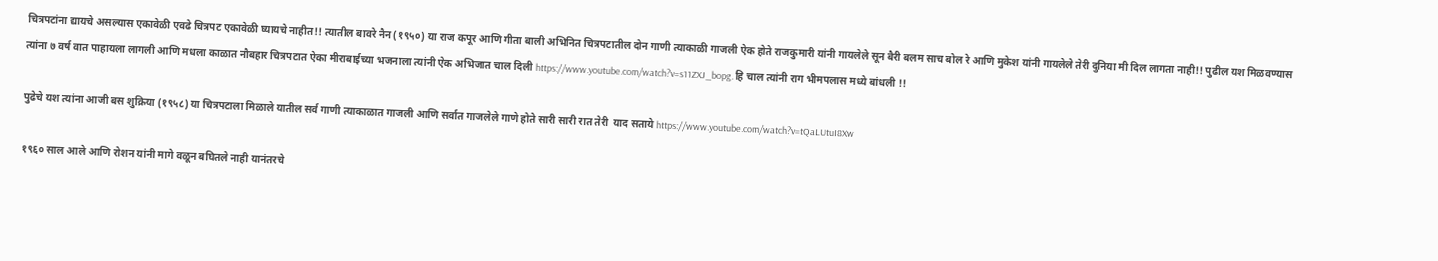चित्रपटांना द्यायचे असल्यास एकावेळी एवढे चित्रपट एकावेळी घ्यायचे नाहीत!! त्यातील बावरे नैन (१९५०) या राज कपूर आणि गीता बाली अभिनित चित्रपटातील दोन गाणी त्याकाळी गाजली ऐक होते राजकुमारी यांनी गायलेले सून बैरी बलम साच बोल रे आणि मुकेश यांनी गायलेले तेरी दुनिया मी दिल लागता नाही!! पुढील यश मिळवण्यास त्यांना ७ वर्ष वात पाहायला लागली आणि मधला काळात नौबहार चित्रपटात ऐका मीराबाईच्या भजनाला त्यांनी ऐक अभिजात चाल दिली https://www.youtube.com/watch?v=s11ZXJ_bopg. हि चाल त्यांनी राग भीमपलास मध्ये बांधली !!

पुढेचे यश त्यांना आजी बस शुक्रिया (१९५८) या चित्रपटाला मिळाले यातील सर्व गाणी त्याकाळात गाजली आणि सर्वात गाजलेले गाणे होते सारी सारी रात तेरी  याद सताये https://www.youtube.com/watch?v=tQaLUtuI8Xw

१९६० साल आले आणि रोशन यांनी मागे वळून बघितले नाही यानंतरचे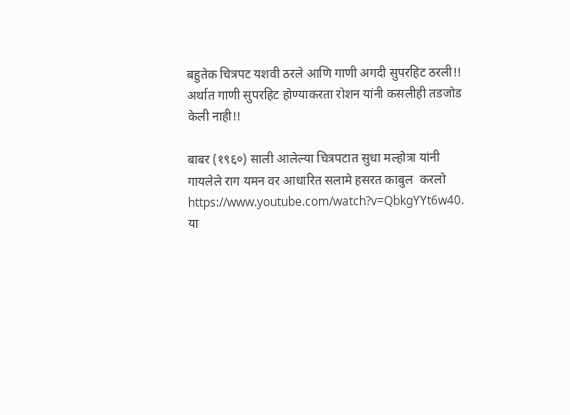बहुतेक चित्रपट यशवी ठरले आणि गाणी अगदी सुपरहिट ठरली!! अर्थात गाणी सुपरहिट होण्याकरता रोशन यांनी कसलीही तडजोड केली नाही!!

बाबर (१९६०) साली आलेल्या चित्रपटात सुधा मल्होत्रा यांनी गायलेले राग यमन वर आधारित सलामे हसरत काबुल  करलो https://www.youtube.com/watch?v=QbkgYYt6w40. या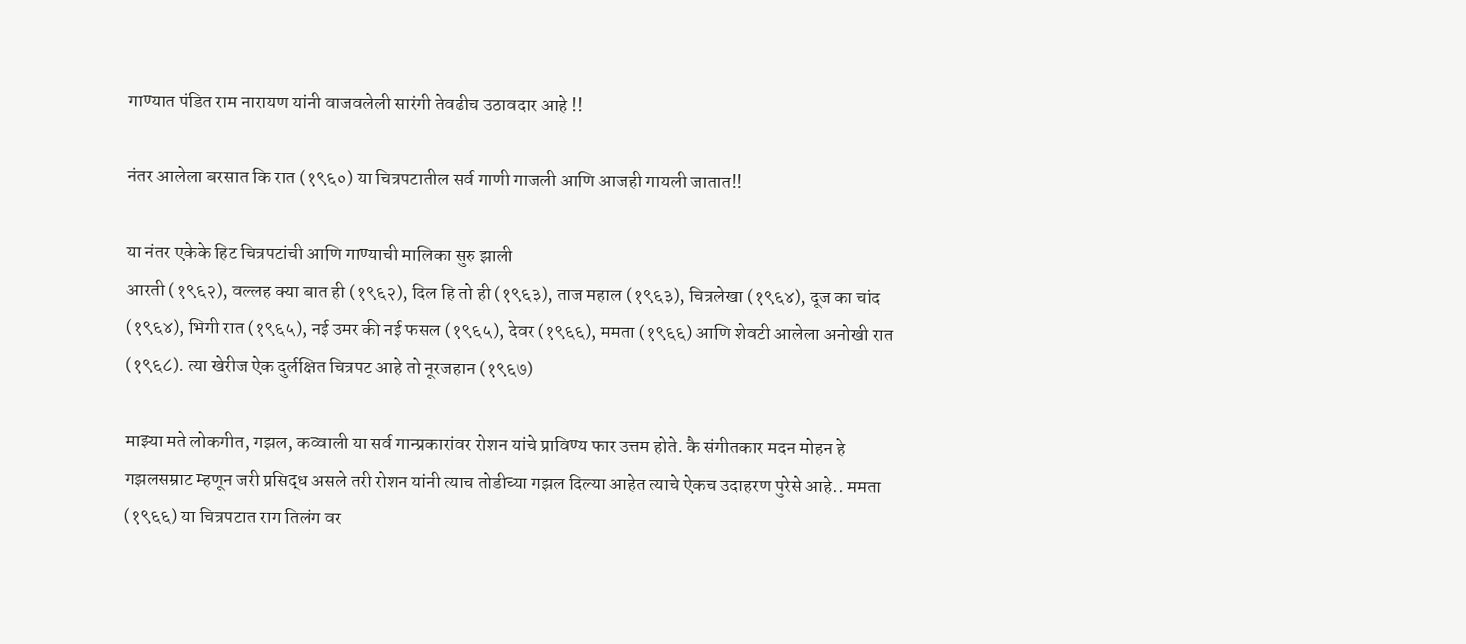गाण्यात पंडित राम नारायण यांनी वाजवलेली सारंगी तेवढीच उठावदार आहे !!

नंतर आलेला बरसात कि रात (१९६०) या चित्रपटातील सर्व गाणी गाजली आणि आजही गायली जातात!!

या नंतर एकेके हिट चित्रपटांची आणि गाण्याची मालिका सुरु झाली
आरती (१९६२), वल्लह क्या बात ही (१९६२), दिल हि तो ही (१९६३), ताज महाल (१९६३), चित्रलेखा (१९६४), दूज का चांद (१९६४), भिगी रात (१९६५), नई उमर की नई फसल (१९६५), देवर (१९६६), ममता (१९६६) आणि शेवटी आलेला अनोखी रात (१९६८). त्या खेरीज ऐक दुर्लक्षित चित्रपट आहे तो नूरजहान (१९६७)

माझ्या मते लोकगीत, गझल, कव्वाली या सर्व गान्प्रकारांवर रोशन यांचे प्राविण्य फार उत्तम होते. कै संगीतकार मदन मोहन हे गझलसम्राट म्हणून जरी प्रसिद्ध असले तरी रोशन यांनी त्याच तोडीच्या गझल दिल्या आहेत त्याचे ऐकच उदाहरण पुरेसे आहे.. ममता (१९६६) या चित्रपटात राग तिलंग वर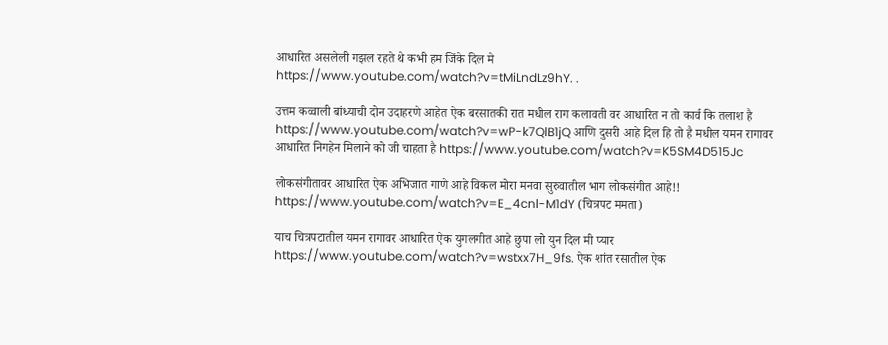आधारित असलेली गझल रहते थे कभी हम जिंके दिल मे https://www.youtube.com/watch?v=tMiLndLz9hY. .

उत्तम कव्वाली बांध्याची दोन उदाहरणे आहेत ऐक बरसातकी रात मधील राग कलावती वर आधारित न तो कार्व कि तलाश है https://www.youtube.com/watch?v=wP-k7QlB1jQ आणि दुसरी आहे दिल हि तो है मधील यमन रागावर आधारित निगहेन मिलाने को जी चाहता है https://www.youtube.com/watch?v=K5SM4D515Jc

लोकसंगीतावर आधारित ऐक अभिजात गाणे आहे विकल मोरा मनवा सुरुवातील भाग लोकसंगीत आहे!! https://www.youtube.com/watch?v=E_4cnl-M1dY (चित्रपट ममता)

याच चित्रपटातील यमन रागावर आधारित ऐक युगलगीत आहे छुपा लो युन दिल मी प्यार https://www.youtube.com/watch?v=wstxx7H_9fs. ऐक शांत रसातील ऐक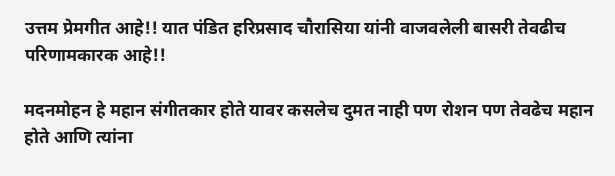उत्तम प्रेमगीत आहे!! यात पंडित हरिप्रसाद चौरासिया यांनी वाजवलेली बासरी तेवढीच परिणामकारक आहे!!

मदनमोहन हे महान संगीतकार होते यावर कसलेच दुमत नाही पण रोशन पण तेवढेच महान होते आणि त्यांना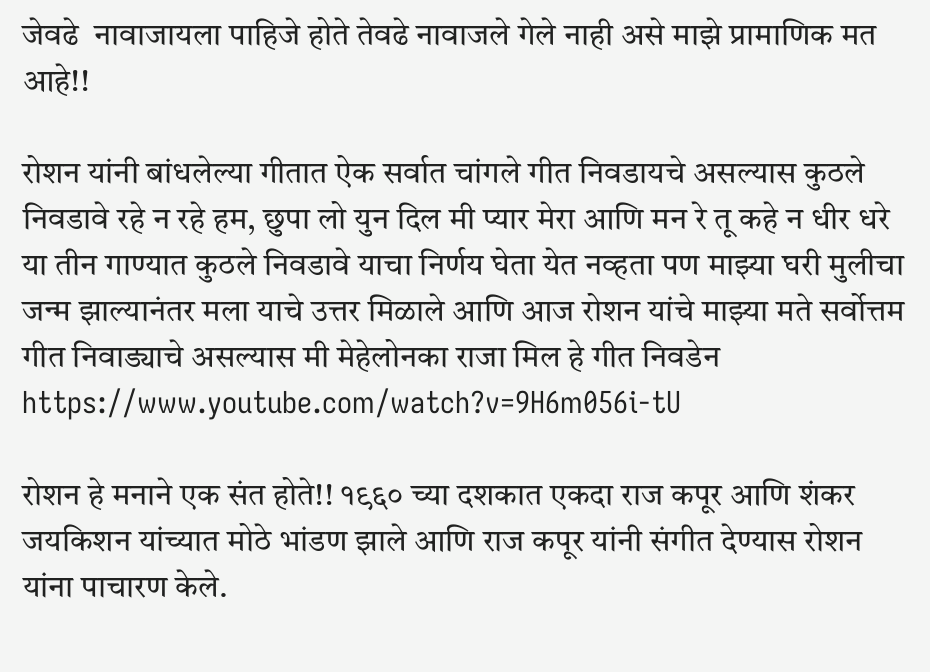जेवढे  नावाजायला पाहिजे होते तेवढे नावाजले गेले नाही असे माझे प्रामाणिक मत आहे!!

रोशन यांनी बांधलेल्या गीतात ऐक सर्वात चांगले गीत निवडायचे असल्यास कुठले निवडावे रहे न रहे हम, छुपा लो युन दिल मी प्यार मेरा आणि मन रे तू कहे न धीर धरे या तीन गाण्यात कुठले निवडावे याचा निर्णय घेता येत नव्हता पण माझ्या घरी मुलीचा जन्म झाल्यानंतर मला याचे उत्तर मिळाले आणि आज रोशन यांचे माझ्या मते सर्वोत्तम गीत निवाड्याचे असल्यास मी मेहेलोनका राजा मिल हे गीत निवडेन https://www.youtube.com/watch?v=9H6m056i-tU

रोशन हे मनाने एक संत होते!! १९६० च्या दशकात एकदा राज कपूर आणि शंकर जयकिशन यांच्यात मोठे भांडण झाले आणि राज कपूर यांनी संगीत देण्यास रोशन यांना पाचारण केले.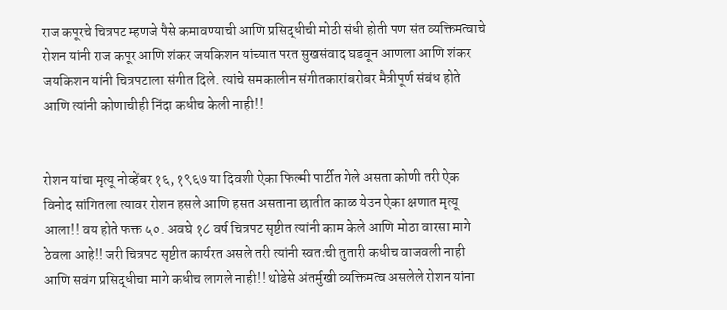राज कपूरचे चित्रपट म्हणजे पैसे कमावण्याची आणि प्रसिद्धीची मोठी संधी होती पण संत व्यक्तिमत्वाचे रोशन यांनी राज कपूर आणि शंकर जयकिशन यांच्यात परत सुखसंवाद घडवून आणला आणि शंकर जयकिशन यांनी चित्रपटाला संगीत दिले. त्यांचे समकालीन संगीतकारांबरोबर मैत्रीपूर्ण संबंध होते आणि त्यांनी कोणाचीही निंदा कधीच केली नाही!!


रोशन यांचा मृत्यू नोव्हेंबर १६, १९६७ या दिवशी ऐका फिल्मी पार्टीत गेले असता कोणी तरी ऐक विनोद सांगितला त्यावर रोशन हसले आणि हसत असताना छातीत काळ येउन ऐका क्षणात मृत्यू आला!! वय होते फक्त ५०. अवघे १८ वर्ष चित्रपट सृष्टीत त्यांनी काम केले आणि मोठा वारसा मागे ठेवला आहे!! जरी चित्रपट सृष्टीत कार्यरत असले तरी त्यांनी स्वतःची तुतारी कधीच वाजवली नाही आणि सवंग प्रसिद्धीचा मागे कधीच लागले नाही!! थोडेसे अंतर्मुखी व्यक्तिमत्व असलेले रोशन यांना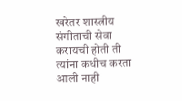खरेतर शास्त्रीय संगीताची सेवा करायची होती ती त्यांना कधीच करता आली नाही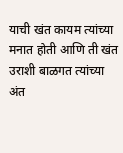याची खंत कायम त्यांच्या मनात होती आणि ती खंत उराशी बाळगत त्यांच्या अंत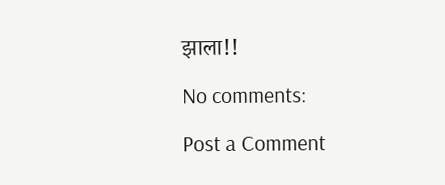झाला!!

No comments:

Post a Comment